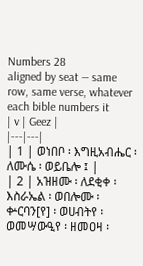Numbers 28
aligned by seat — same row, same verse, whatever each bible numbers it
| v | Geez |
|---|---|
| 1 | ወነበቦ ፡ እግዚአብሔር ፡ ለሙሴ ፡ ወይቤሎ ፤ |
| 2 | አዝዘሙ ፡ ለደቂቀ ፡ እስራኤል ፡ ወበሎሙ ፡ ቍርባን[የ] ፡ ወሀብትየ ፡ ወመሣውዒየ ፡ ዘመዐዛ ፡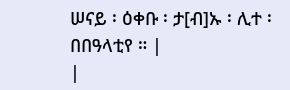ሠናይ ፡ ዕቀቡ ፡ ታ[ብ]ኡ ፡ ሊተ ፡ በበዓላቲየ ። |
|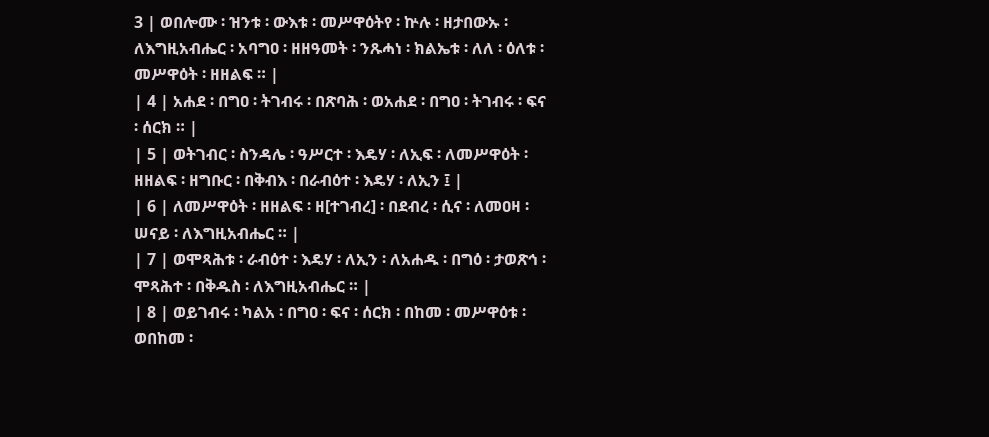3 | ወበሎሙ ፡ ዝንቱ ፡ ውእቱ ፡ መሥዋዕትየ ፡ ኵሉ ፡ ዘታበውኡ ፡ ለእግዚአብሔር ፡ አባግዐ ፡ ዘዘዓመት ፡ ንጹሓነ ፡ ክልኤቱ ፡ ለለ ፡ ዕለቱ ፡ መሥዋዕት ፡ ዘዘልፍ ። |
| 4 | አሐደ ፡ በግዐ ፡ ትገብሩ ፡ በጽባሕ ፡ ወአሐደ ፡ በግዐ ፡ ትገብሩ ፡ ፍና ፡ ሰርክ ። |
| 5 | ወትገብር ፡ ስንዳሌ ፡ ዓሥርተ ፡ እዴሃ ፡ ለኢፍ ፡ ለመሥዋዕት ፡ ዘዘልፍ ፡ ዘግቡር ፡ በቅብእ ፡ በራብዕተ ፡ እዴሃ ፡ ለኢን ፤ |
| 6 | ለመሥዋዕት ፡ ዘዘልፍ ፡ ዘ[ተገብረ] ፡ በደብረ ፡ ሲና ፡ ለመዐዛ ፡ ሠናይ ፡ ለእግዚአብሔር ። |
| 7 | ወሞጻሕቱ ፡ ራብዕተ ፡ እዴሃ ፡ ለኢን ፡ ለአሐዱ ፡ በግዕ ፡ ታወጽኅ ፡ ሞጻሕተ ፡ በቅዱስ ፡ ለእግዚአብሔር ። |
| 8 | ወይገብሩ ፡ ካልአ ፡ በግዐ ፡ ፍና ፡ ሰርክ ፡ በከመ ፡ መሥዋዕቱ ፡ ወበከመ ፡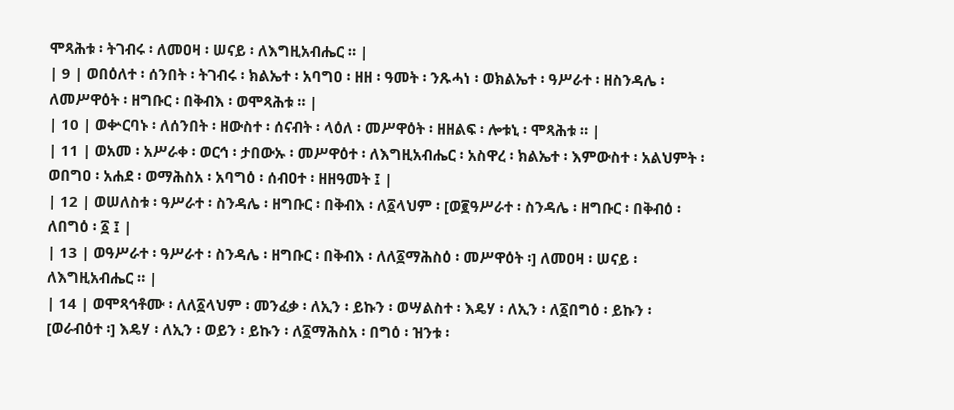ሞጻሕቱ ፡ ትገብሩ ፡ ለመዐዛ ፡ ሠናይ ፡ ለእግዚአብሔር ። |
| 9 | ወበዕለተ ፡ ሰንበት ፡ ትገብሩ ፡ ክልኤተ ፡ አባግዐ ፡ ዘዘ ፡ ዓመት ፡ ንጹሓነ ፡ ወክልኤተ ፡ ዓሥራተ ፡ ዘስንዳሌ ፡ ለመሥዋዕት ፡ ዘግቡር ፡ በቅብእ ፡ ወሞጻሕቱ ። |
| 10 | ወቍርባኑ ፡ ለሰንበት ፡ ዘውስተ ፡ ሰናብት ፡ ላዕለ ፡ መሥዋዕት ፡ ዘዘልፍ ፡ ሎቱኒ ፡ ሞጻሕቱ ። |
| 11 | ወአመ ፡ አሥራቀ ፡ ወርኅ ፡ ታበውኡ ፡ መሥዋዕተ ፡ ለእግዚአብሔር ፡ አስዋረ ፡ ክልኤተ ፡ እምውስተ ፡ አልህምት ፡ ወበግዐ ፡ አሐደ ፡ ወማሕስአ ፡ አባግዕ ፡ ሰብዐተ ፡ ዘዘዓመት ፤ |
| 12 | ወሠለስቱ ፡ ዓሥራተ ፡ ስንዳሌ ፡ ዘግቡር ፡ በቅብእ ፡ ለ፩ላህም ፡ [ወ፪ዓሥራተ ፡ ስንዳሌ ፡ ዘግቡር ፡ በቅብዕ ፡ ለበግዕ ፡ ፩ ፤ |
| 13 | ወዓሥራተ ፡ ዓሥራተ ፡ ስንዳሌ ፡ ዘግቡር ፡ በቅብእ ፡ ለለ፩ማሕስዕ ፡ መሥዋዕት ፡] ለመዐዛ ፡ ሠናይ ፡ ለእግዚአብሔር ። |
| 14 | ወሞጻኅቶሙ ፡ ለለ፩ላህም ፡ መንፈቃ ፡ ለኢን ፡ ይኩን ፡ ወሣልስተ ፡ እዴሃ ፡ ለኢን ፡ ለ፩በግዕ ፡ ይኩን ፡ [ወራብዕተ ፡] እዴሃ ፡ ለኢን ፡ ወይን ፡ ይኩን ፡ ለ፩ማሕስአ ፡ በግዕ ፡ ዝንቱ ፡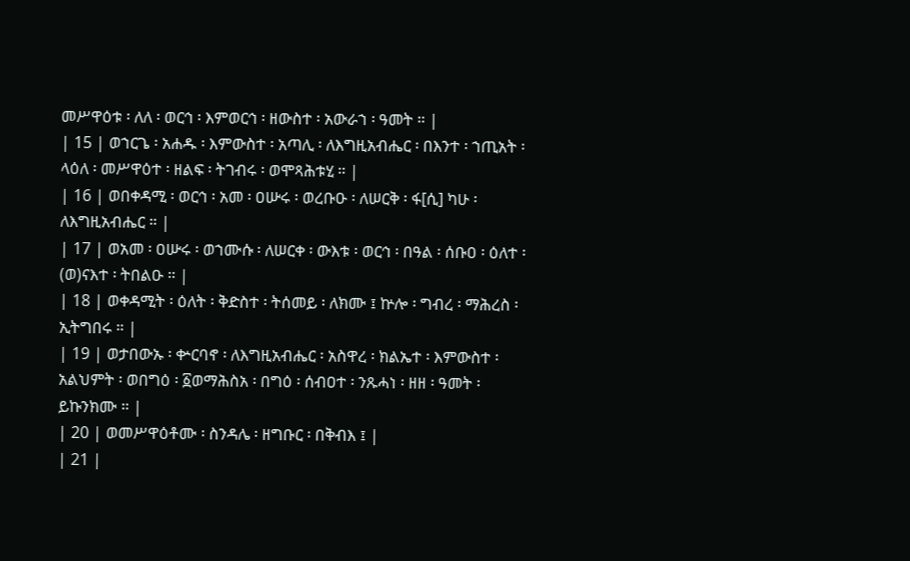መሥዋዕቱ ፡ ለለ ፡ ወርኅ ፡ እምወርኅ ፡ ዘውስተ ፡ አውራኀ ፡ ዓመት ። |
| 15 | ወኀርጌ ፡ አሐዱ ፡ እምውስተ ፡ አጣሊ ፡ ለእግዚአብሔር ፡ በእንተ ፡ ኀጢአት ፡ ላዕለ ፡ መሥዋዕተ ፡ ዘልፍ ፡ ትገብሩ ፡ ወሞጻሕቱሂ ። |
| 16 | ወበቀዳሚ ፡ ወርኅ ፡ አመ ፡ ዐሡሩ ፡ ወረቡዑ ፡ ለሠርቅ ፡ ፋ[ሲ] ካሁ ፡ ለእግዚአብሔር ። |
| 17 | ወአመ ፡ ዐሡሩ ፡ ወኀሙሱ ፡ ለሠርቀ ፡ ውእቱ ፡ ወርኅ ፡ በዓል ፡ ሰቡዐ ፡ ዕለተ ፡ (ወ)ናእተ ፡ ትበልዑ ። |
| 18 | ወቀዳሚት ፡ ዕለት ፡ ቅድስተ ፡ ትሰመይ ፡ ለክሙ ፤ ኵሎ ፡ ግብረ ፡ ማሕረስ ፡ ኢትግበሩ ። |
| 19 | ወታበውኡ ፡ ቍርባኖ ፡ ለእግዚአብሔር ፡ አስዋረ ፡ ክልኤተ ፡ እምውስተ ፡ አልህምት ፡ ወበግዕ ፡ ፩ወማሕስአ ፡ በግዕ ፡ ሰብዐተ ፡ ንጹሓነ ፡ ዘዘ ፡ ዓመት ፡ ይኩንክሙ ። |
| 20 | ወመሥዋዕቶሙ ፡ ስንዳሌ ፡ ዘግቡር ፡ በቅብእ ፤ |
| 21 |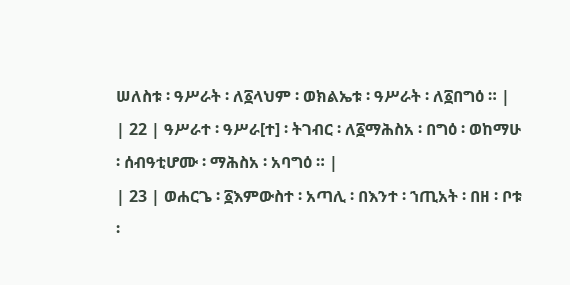ሠለስቱ ፡ ዓሥራት ፡ ለ፩ላህም ፡ ወክልኤቱ ፡ ዓሥራት ፡ ለ፩በግዕ ። |
| 22 | ዓሥራተ ፡ ዓሥራ[ተ] ፡ ትገብር ፡ ለ፩ማሕስአ ፡ በግዕ ፡ ወከማሁ ፡ ሰብዓቲሆሙ ፡ ማሕስአ ፡ አባግዕ ። |
| 23 | ወሐርጌ ፡ ፩እምውስተ ፡ አጣሊ ፡ በእንተ ፡ ኀጢአት ፡ በዘ ፡ ቦቱ ፡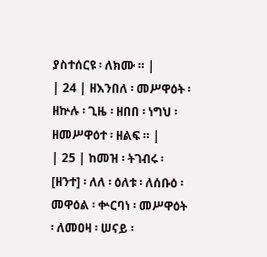ያስተሰርዩ ፡ ለክሙ ። |
| 24 | ዘእንበለ ፡ መሥዋዕት ፡ ዘኵሉ ፡ ጊዜ ፡ ዘበበ ፡ ነግህ ፡ ዘመሥዋዕተ ፡ ዘልፍ ። |
| 25 | ከመዝ ፡ ትገብሩ ፡ [ዘንተ] ፡ ለለ ፡ ዕለቱ ፡ ለሰቡዕ ፡ መዋዕል ፡ ቍርባነ ፡ መሥዋዕት ፡ ለመዐዛ ፡ ሠናይ ፡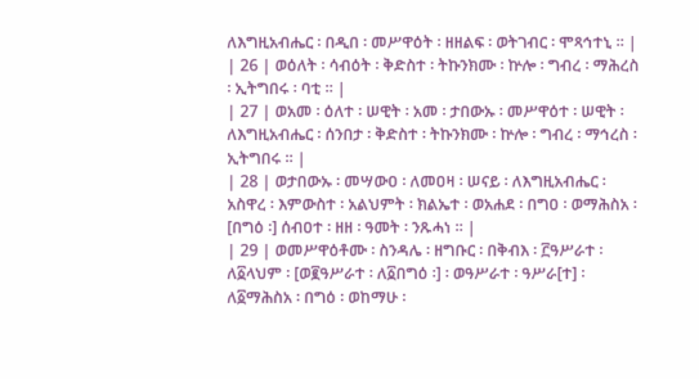ለእግዚአብሔር ፡ በዲበ ፡ መሥዋዕት ፡ ዘዘልፍ ፡ ወትገብር ፡ ሞጻኅተኒ ። |
| 26 | ወዕለት ፡ ሳብዕት ፡ ቅድስተ ፡ ትኩንክሙ ፡ ኵሎ ፡ ግብረ ፡ ማሕረስ ፡ ኢትግበሩ ፡ ባቲ ። |
| 27 | ወአመ ፡ ዕለተ ፡ ሠዊት ፡ አመ ፡ ታበውኡ ፡ መሥዋዕተ ፡ ሠዊት ፡ ለእግዚአብሔር ፡ ሰንበታ ፡ ቅድስተ ፡ ትኩንክሙ ፡ ኵሎ ፡ ግብረ ፡ ማኅረስ ፡ ኢትግበሩ ። |
| 28 | ወታበውኡ ፡ መሣውዐ ፡ ለመዐዛ ፡ ሠናይ ፡ ለእግዚአብሔር ፡ አስዋረ ፡ እምውስተ ፡ አልህምት ፡ ክልኤተ ፡ ወአሐደ ፡ በግዐ ፡ ወማሕስአ ፡ [በግዕ ፡] ሰብዐተ ፡ ዘዘ ፡ ዓመት ፡ ንጹሓነ ። |
| 29 | ወመሥዋዕቶሙ ፡ ስንዳሌ ፡ ዘግቡር ፡ በቅብእ ፡ ፫ዓሥራተ ፡ ለ፩ላህም ፡ [ወ፪ዓሥራተ ፡ ለ፩በግዕ ፡] ፡ ወዓሥራተ ፡ ዓሥራ[ተ] ፡ ለ፩ማሕስአ ፡ በግዕ ፡ ወከማሁ ፡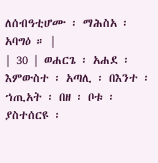ለሰብዓቲሆሙ ፡ ማሕስአ ፡ አባግዕ ። |
| 30 | ወሐርጌ ፡ አሐደ ፡ እምውስተ ፡ አጣሊ ፡ በእንተ ፡ ኀጢአት ፡ በዘ ፡ ቦቱ ፡ ያስተሰርዩ ፡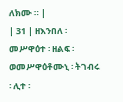ለክሙ ። |
| 31 | ዘእንበለ ፡ መሥዋዕተ ፡ ዘልፍ ፡ ወመሥዋዕቶሙኒ ፡ ትገብሩ ፡ ሊተ ፡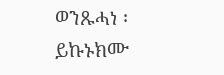ወንጹሓነ ፡ ይኩኑክሙ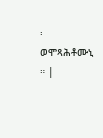፡ ወሞጻሕቶሙኒ ። |